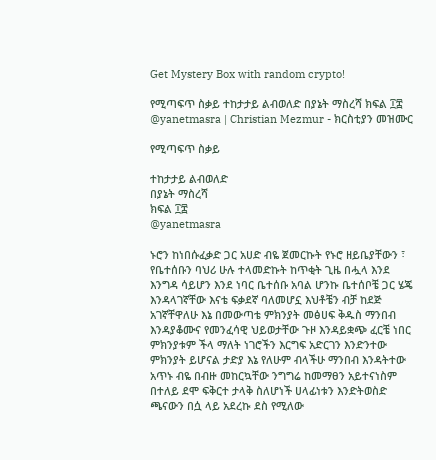Get Mystery Box with random crypto!

የሚጣፍጥ ስቃይ ተከታታይ ልብወለድ በያኔት ማስረሻ ክፍል ፲፰ @yanetmasra | Christian Mezmur - ክርስቲያን መዝሙር

የሚጣፍጥ ስቃይ

ተከታታይ ልብወለድ
በያኔት ማስረሻ
ክፍል ፲፰
@yanetmasra

ኑሮን ከነበሱፈቃድ ጋር አሀድ ብዬ ጀመርኩት የኑሮ ዘይቤያቸውን ፣ የቤተሰቡን ባህሪ ሁሉ ተላመድኩት ከጥቂት ጊዜ በሗላ እንደ እንግዳ ሳይሆን እንደ ነባር ቤተሰቡ አባል ሆንኩ ቤተሰቦቼ ጋር ሄጄ እንዳላገኛቸው እናቴ ፍቃደኛ ባለመሆኗ እህቶቼን ብቻ ከደጅ አገኛቸዋለሁ እኔ በመውጣቴ ምክንያት መፅሀፍ ቅዱስ ማንበብ እንዳያቆሙና የመንፈሳዊ ህይወታቸው ጉዞ እንዳይቋጭ ፈርቼ ነበር ምክንያቱም ችላ ማለት ነገሮችን እርግፍ አድርገን እንድንተው ምክንያት ይሆናል ታድያ እኔ የለሁም ብላችሁ ማንበብ እንዳትተው አጥኑ ብዬ በብዙ መከርኳቸው ንግግሬ ከመማፀን አይተናነስም በተለይ ደሞ ፍቅርተ ታላቅ ስለሆነች ሀላፊነቱን እንድትወስድ ጫናውን በሷ ላይ አደረኩ ደስ የሚለው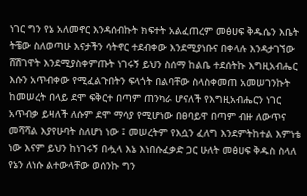ነገር ግን የኔ አለመኖር እንዳሰብኩት ክፍተት አልፈጠረም መፅሀፍ ቅዱሴን እቤት ትቼው ስለወጣሁ እናታችን ሳትኖር ተደብቀው እንደሚያነቡና በቀላሉ እንዳታገኘው ሸሽገዋት እንደሚያስቀምጡት ነገሩኝ ይህን ስሰማ ከልቤ ተደሰትኩ እግዚአብሔር እሱን አጥብቀው የሚፈልጉበትን ፍላጎት በልባቸው ስላስቀመጠ አመሠገንኩት ከመሠረት በላይ ደሞ ፍቅርተ በጣም ጠንካራ ሆናለች የእግዚአብሔርን ነገር አጥብቃ ይዛለች ለሱም ደሞ ማሳያ የሚሆነው በፀባይዋ በጣም ብዙ ለውጥና መሻሻል እያየሁባት ስለሆነ ነው ፤ መሠረትም የእሷን ፈለግ እንደምትከተል እምነቴ ነው እናም ይህን ከነገሩኝ በሗላ እኔ እነበሱፈቃድ ጋር ሁለት መፅሀፍ ቅዱስ ስላለ የኔን ለነሱ ልተውላቸው ወሰንኩ ግን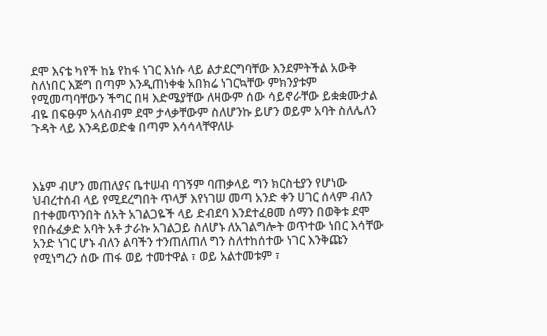ደሞ እናቴ ካየች ከኔ የከፋ ነገር እነሱ ላይ ልታደርግባቸው እንደምትችል አውቅ ስለነበር እጅግ በጣም እንዲጠነቀቁ አበክሬ ነገርኳቸው ምክንያቱም የሚመጣባቸውን ችግር በዛ እድሜያቸው ለዛውም ሰው ሳይኖራቸው ይቋቋሙታል ብዬ በፍፁም አላስብም ደሞ ታላቃቸውም ስለሆንኩ ይሆን ወይም አባት ስለሌለን ጉዳት ላይ እንዳይወድቁ በጣም እሳሳላቸዋለሁ



እኔም ብሆን መጠለያና ቤተሠብ ባገኝም ባጠቃላይ ግን ክርስቲያን የሆነው ህብረተሰብ ላይ የሚደረግበት ጥላቻ እየነገሠ መጣ አንድ ቀን ሀገር ሰላም ብለን በተቀመጥንበት ሰአት አገልጋዬች ላይ ድብደባ እንደተፈፀመ ሰማን በወቅቱ ደሞ የበሱፈቃድ አባት አቶ ታራኩ አገልጋይ ስለሆኑ ለአገልግሎት ወጥተው ነበር እሳቸው አንድ ነገር ሆኑ ብለን ልባችን ተንጠለጠለ ግን ስለተከሰተው ነገር እንቅጩን የሚነግረን ሰው ጠፋ ወይ ተመተዋል ፣ ወይ አልተመቱም ፣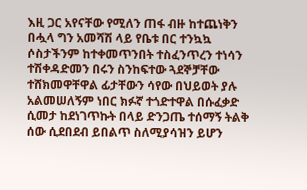እዚ ጋር አየናቸው የሚለን ጠፋ ብዙ ከተጨነቅን በሗላ ግን አመሻሽ ላይ የቤቱ በር ተንኳኳ ሶስታችንም ከተቀመጥንበት ተስፈንጥረን ተነሳን ተሽቀዳድመን በሩን ስንከፍተው ጓደኞቻቸው ተሸክመዋቸዋል ፊታቸውን ሳየው በህይወት ያሉ አልመሠለኝም ነበር ክፉኛ ተጎድተዋል በሱፈቃድ ሲመታ ከደነገጥኩት በላይ ድንጋጤ ተሰማኝ ትልቅ ሰው ሲደበደብ ይበልጥ ስለሚያሳዝን ይሆን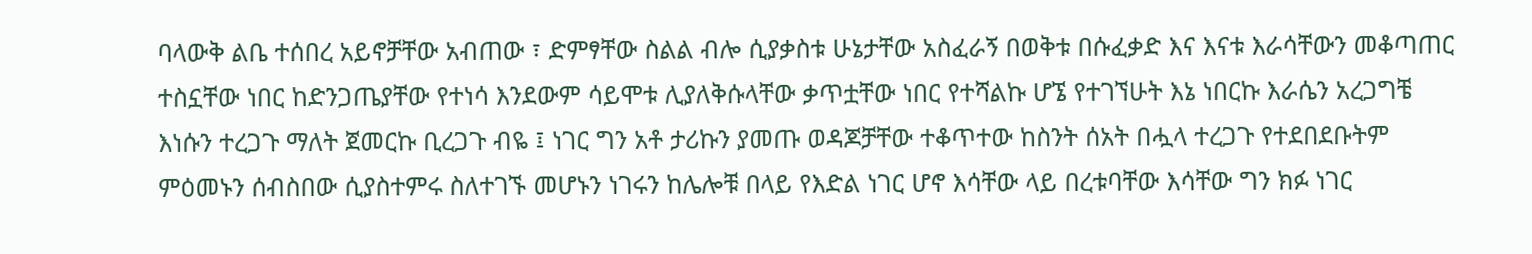ባላውቅ ልቤ ተሰበረ አይኖቻቸው አብጠው ፣ ድምፃቸው ስልል ብሎ ሲያቃስቱ ሁኔታቸው አስፈራኝ በወቅቱ በሱፈቃድ እና እናቱ እራሳቸውን መቆጣጠር ተስኗቸው ነበር ከድንጋጤያቸው የተነሳ እንደውም ሳይሞቱ ሊያለቅሱላቸው ቃጥቷቸው ነበር የተሻልኩ ሆኜ የተገኘሁት እኔ ነበርኩ እራሴን አረጋግቼ እነሱን ተረጋጉ ማለት ጀመርኩ ቢረጋጉ ብዬ ፤ ነገር ግን አቶ ታሪኩን ያመጡ ወዳጆቻቸው ተቆጥተው ከስንት ሰአት በሗላ ተረጋጉ የተደበደቡትም ምዕመኑን ሰብስበው ሲያስተምሩ ስለተገኙ መሆኑን ነገሩን ከሌሎቹ በላይ የእድል ነገር ሆኖ እሳቸው ላይ በረቱባቸው እሳቸው ግን ክፉ ነገር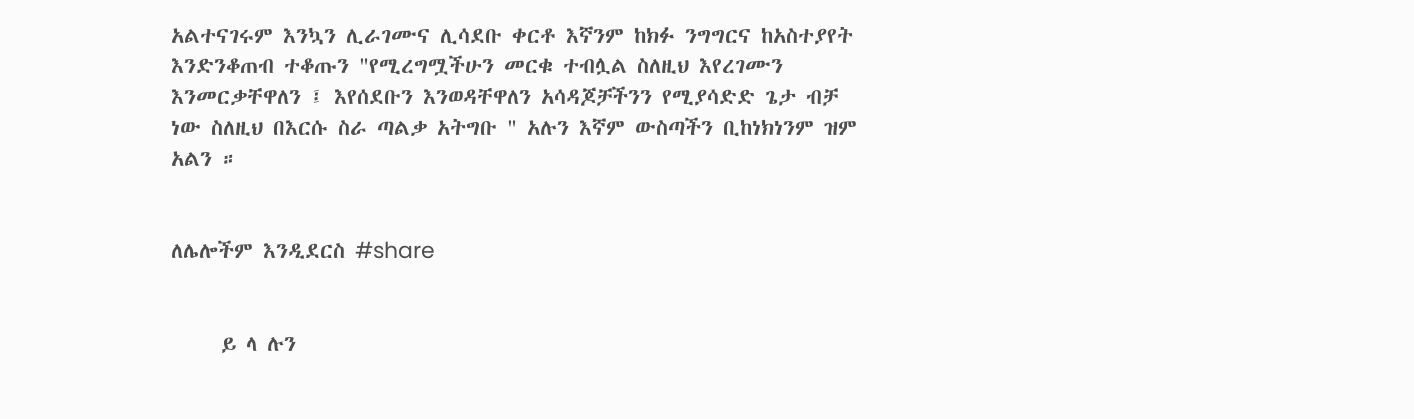አልተናገሩም እንኳን ሊራገሙና ሊሳደቡ ቀርቶ እኛንም ከክፉ ንግግርና ከአስተያየት እንድንቆጠብ ተቆጡን "የሚረግሟችሁን መርቁ ተብሏል ስለዚህ እየረገሙን እንመርቃቸዋለን ፤ እየሰደቡን እንወዳቸዋለን አሳዳጆቻችንን የሚያሳድድ ጌታ ብቻ ነው ስለዚህ በእርሱ ስራ ጣልቃ አትግቡ " አሉን እኛም ውስጣችን ቢከነክነንም ዝም አልን ።


ለሌሎችም እንዲደርስ #share


     ይ ላ ሉን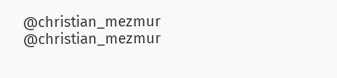@christian_mezmur
@christian_mezmur